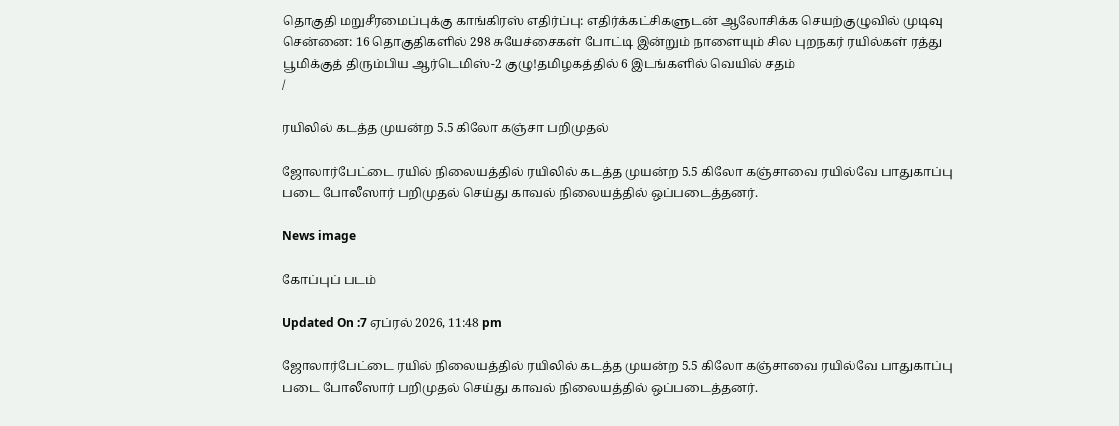தொகுதி மறுசீரமைப்புக்கு காங்கிரஸ் எதிர்ப்பு: எதிர்க்கட்சிகளுடன் ஆலோசிக்க செயற்குழுவில் முடிவு சென்னை: 16 தொகுதிகளில் 298 சுயேச்சைகள் போட்டி இன்றும் நாளையும் சில புறநகர் ரயில்கள் ரத்து பூமிக்குத் திரும்பிய ஆர்டெமிஸ்-2 குழு!தமிழகத்தில் 6 இடங்களில் வெயில் சதம்
/

ரயிலில் கடத்த முயன்ற 5.5 கிலோ கஞ்சா பறிமுதல்

ஜோலார்பேட்டை ரயில் நிலையத்தில் ரயிலில் கடத்த முயன்ற 5.5 கிலோ கஞ்சாவை ரயில்வே பாதுகாப்பு படை போலீஸார் பறிமுதல் செய்து காவல் நிலையத்தில் ஒப்படைத்தனர்.

News image

கோப்புப் படம்

Updated On :7 ஏப்ரல் 2026, 11:48 pm

ஜோலார்பேட்டை ரயில் நிலையத்தில் ரயிலில் கடத்த முயன்ற 5.5 கிலோ கஞ்சாவை ரயில்வே பாதுகாப்பு படை போலீஸார் பறிமுதல் செய்து காவல் நிலையத்தில் ஒப்படைத்தனர்.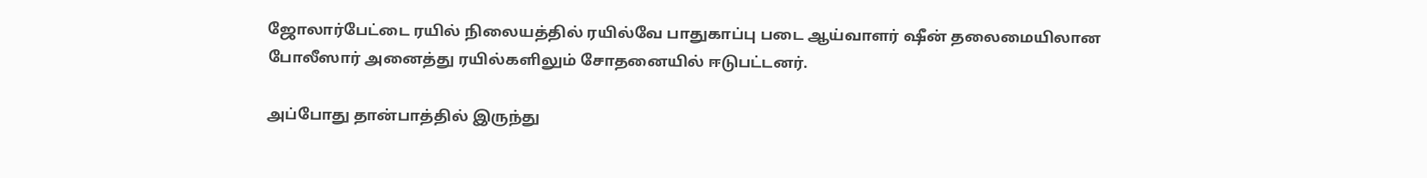ஜோலார்பேட்டை ரயில் நிலையத்தில் ரயில்வே பாதுகாப்பு படை ஆய்வாளர் ஷீன் தலைமையிலான போலீஸார் அனைத்து ரயில்களிலும் சோதனையில் ஈடுபட்டனர்.

அப்போது தான்பாத்தில் இருந்து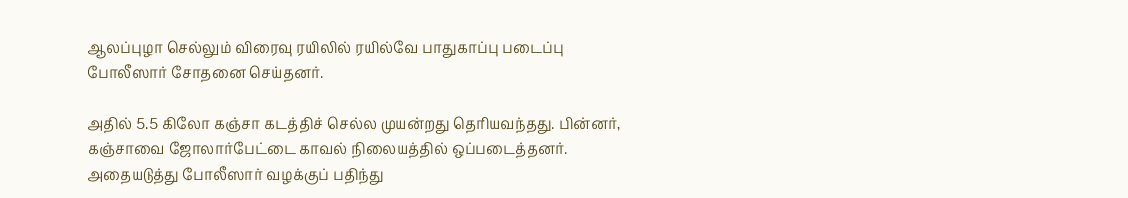ஆலப்புழா செல்லும் விரைவு ரயிலில் ரயில்வே பாதுகாப்பு படைப்பு போலீஸார் சோதனை செய்தனர்.

அதில் 5.5 கிலோ கஞ்சா கடத்திச் செல்ல முயன்றது தெரியவந்தது. பின்னர், கஞ்சாவை ஜோலார்பேட்டை காவல் நிலையத்தில் ஒப்படைத்தனர். அதையடுத்து போலீஸார் வழக்குப் பதிந்து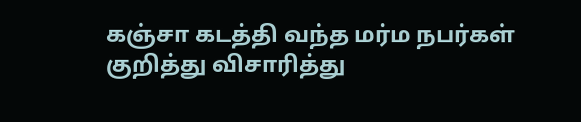கஞ்சா கடத்தி வந்த மர்ம நபர்கள் குறித்து விசாரித்து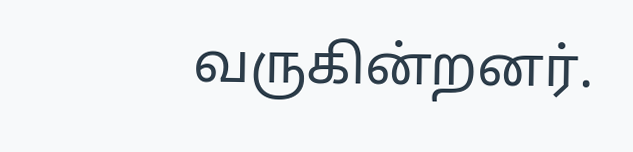வருகின்றனர்.